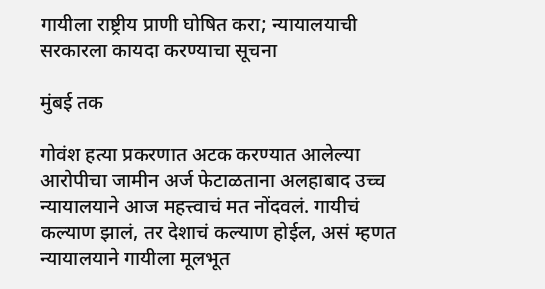गायीला राष्ट्रीय प्राणी घोषित करा; न्यायालयाची सरकारला कायदा करण्याचा सूचना

मुंबई तक

गोवंश हत्या प्रकरणात अटक करण्यात आलेल्या आरोपीचा जामीन अर्ज फेटाळताना अलहाबाद उच्च न्यायालयाने आज महत्त्वाचं मत नोंदवलं. गायीचं कल्याण झालं, तर देशाचं कल्याण होईल, असं म्हणत न्यायालयाने गायीला मूलभूत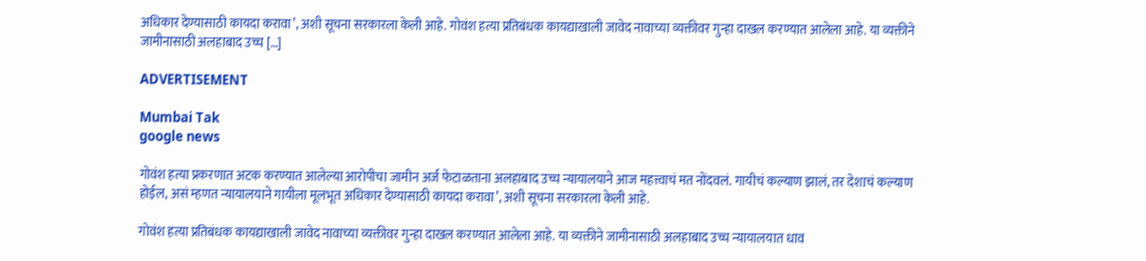अधिकार देण्यासाठी कायदा करावा’, अशी सूचना सरकारला केली आहे. गोवंश हत्या प्रतिबंधक कायद्याखाली जावेद नावाच्या व्यक्तीवर गुन्हा दाखल करण्यात आलेला आहे. या व्यक्तीने जामीनासाठी अलहाबाद उच्च […]

ADVERTISEMENT

Mumbai Tak
google news

गोवंश हत्या प्रकरणात अटक करण्यात आलेल्या आरोपीचा जामीन अर्ज फेटाळताना अलहाबाद उच्च न्यायालयाने आज महत्त्वाचं मत नोंदवलं. गायीचं कल्याण झालं, तर देशाचं कल्याण होईल, असं म्हणत न्यायालयाने गायीला मूलभूत अधिकार देण्यासाठी कायदा करावा’, अशी सूचना सरकारला केली आहे.

गोवंश हत्या प्रतिबंधक कायद्याखाली जावेद नावाच्या व्यक्तीवर गुन्हा दाखल करण्यात आलेला आहे. या व्यक्तीने जामीनासाठी अलहाबाद उच्च न्यायालयात धाव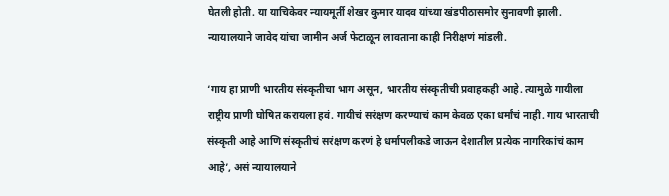घेतली होती. या याचिकेवर न्यायमूर्ती शेखर कुमार यादव यांच्या खंडपीठासमोर सुनावणी झाली. न्यायालयाने जावेद यांचा जामीन अर्ज फेटाळून लावताना काही निरीक्षणं मांडली.

‘गाय हा प्राणी भारतीय संस्कृतीचा भाग असून, भारतीय संस्कृतीची प्रवाहकही आहे. त्यामुळे गायीला राष्ट्रीय प्राणी घोषित करायला हवं. गायीचं सरंक्षण करण्याचं काम केवळ एका धर्मांचं नाही. गाय भारताची संस्कृती आहे आणि संस्कृतीचं सरंक्षण करणं हे धर्मापलीकडे जाऊन देशातील प्रत्येक नागरिकांचं काम आहे’, असं न्यायालयाने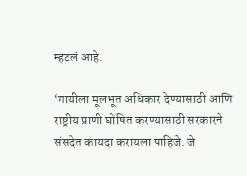म्हटलं आहे.

‘गायीला मूलभूत अधिकार देण्यासाठी आणि राष्ट्रीय प्राणी घोषित करण्यासाठी सरकारने संसदेत कायदा करायला पाहिजे. जे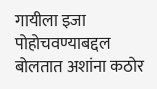गायीला इजा पोहोचवण्याबद्दल बोलतात अशांना कठोर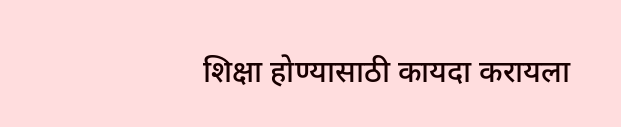शिक्षा होण्यासाठी कायदा करायला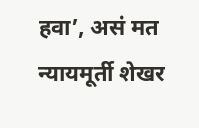हवा’, असं मत न्यायमूर्ती शेखर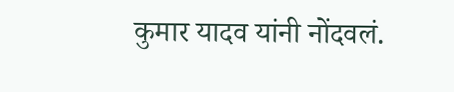कुमार यादव यांनी नोंदवलं.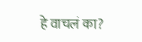हे वाचलं का?